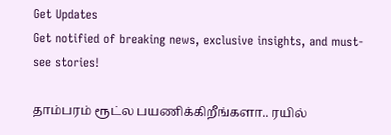Get Updates
Get notified of breaking news, exclusive insights, and must-see stories!

தாம்பரம் ரூட்ல பயணிக்கிறீங்களா.. ரயில்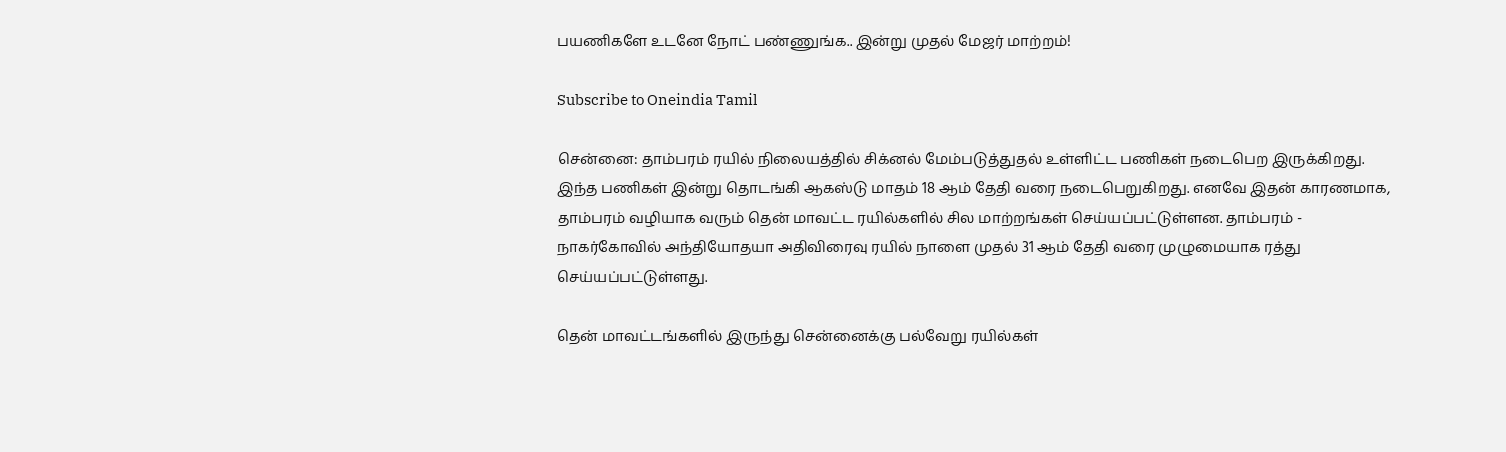பயணிகளே உடனே நோட் பண்ணுங்க.. இன்று முதல் மேஜர் மாற்றம்!

Subscribe to Oneindia Tamil

சென்னை: தாம்பரம் ரயில் நிலையத்தில் சிக்னல் மேம்படுத்துதல் உள்ளிட்ட பணிகள் நடைபெற இருக்கிறது. இந்த பணிகள் இன்று தொடங்கி ஆகஸ்டு மாதம் 18 ஆம் தேதி வரை நடைபெறுகிறது. எனவே இதன் காரணமாக, தாம்பரம் வழியாக வரும் தென் மாவட்ட ரயில்களில் சில மாற்றங்கள் செய்யப்பட்டுள்ளன. தாம்பரம் - நாகர்கோவில் அந்தியோதயா அதிவிரைவு ரயில் நாளை முதல் 31 ஆம் தேதி வரை முழுமையாக ரத்து செய்யப்பட்டுள்ளது.

தென் மாவட்டங்களில் இருந்து சென்னைக்கு பல்வேறு ரயில்கள்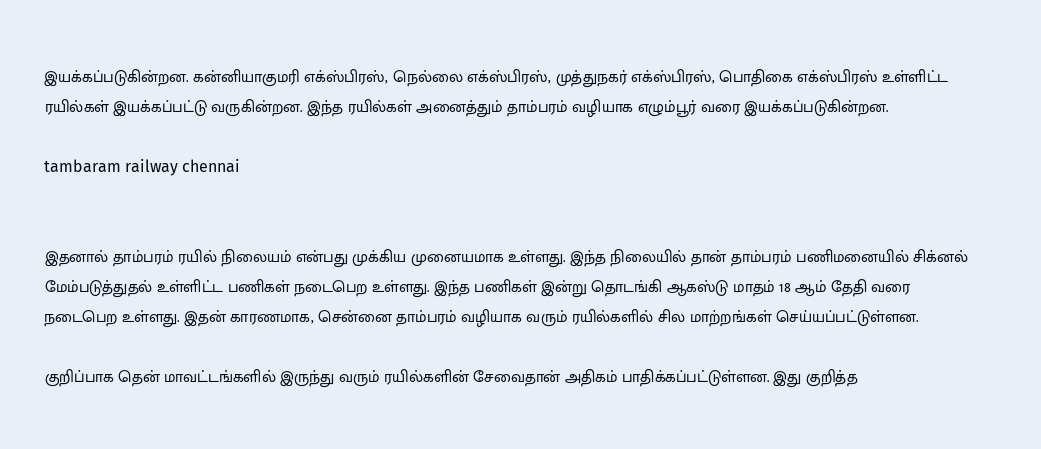இயக்கப்படுகின்றன. கன்னியாகுமரி எக்ஸ்பிரஸ், நெல்லை எக்ஸ்பிரஸ், முத்துநகர் எக்ஸ்பிரஸ், பொதிகை எக்ஸ்பிரஸ் உள்ளிட்ட ரயில்கள் இயக்கப்பட்டு வருகின்றன. இந்த ரயில்கள் அனைத்தும் தாம்பரம் வழியாக எழும்பூர் வரை இயக்கப்படுகின்றன.

tambaram railway chennai


இதனால் தாம்பரம் ரயில் நிலையம் என்பது முக்கிய முனையமாக உள்ளது. இந்த நிலையில் தான் தாம்பரம் பணிமனையில் சிக்னல் மேம்படுத்துதல் உள்ளிட்ட பணிகள் நடைபெற உள்ளது. இந்த பணிகள் இன்று தொடங்கி ஆகஸ்டு மாதம் 18 ஆம் தேதி வரை நடைபெற உள்ளது. இதன் காரணமாக, சென்னை தாம்பரம் வழியாக வரும் ரயில்களில் சில மாற்றங்கள் செய்யப்பட்டுள்ளன.

குறிப்பாக தென் மாவட்டங்களில் இருந்து வரும் ரயில்களின் சேவைதான் அதிகம் பாதிக்கப்பட்டுள்ளன. இது குறித்த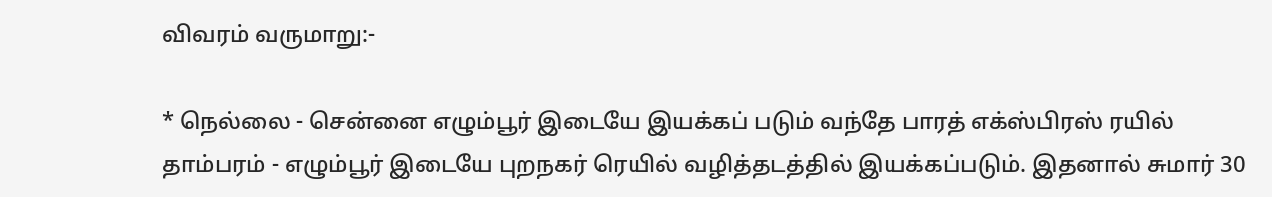விவரம் வருமாறு:-

* நெல்லை - சென்னை எழும்பூர் இடையே இயக்கப் படும் வந்தே பாரத் எக்ஸ்பிரஸ் ரயில் தாம்பரம் - எழும்பூர் இடையே புறநகர் ரெயில் வழித்தடத்தில் இயக்கப்படும். இதனால் சுமார் 30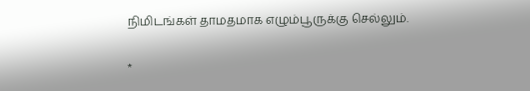நிமிடங்கள் தாமதமாக எழும்பூருக்கு செல்லும்.

*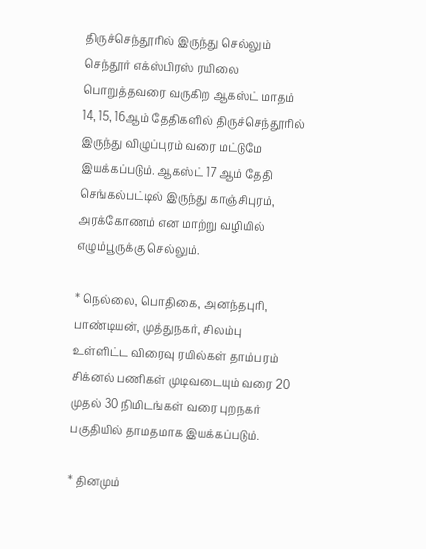திருச்செந்தூரில் இருந்து செல்லும் செந்தூர் எக்ஸ்பிரஸ் ரயிலை பொறுத்தவரை வருகிற ஆகஸ்ட் மாதம் 14, 15, 16ஆம் தேதிகளில் திருச்செந்தூரில் இருந்து விழுப்புரம் வரை மட்டுமே இயக்கப்படும். ஆகஸ்ட் 17 ஆம் தேதி செங்கல்பட்டில் இருந்து காஞ்சிபுரம், அரக்கோணம் என மாற்று வழியில் எழும்பூருக்கு செல்லும்.

* நெல்லை, பொதிகை, அனந்தபுரி, பாண்டியன், முத்துநகர், சிலம்பு உள்ளிட்ட விரைவு ரயில்கள் தாம்பரம் சிக்னல் பணிகள் முடிவடையும் வரை 20 முதல் 30 நிமிடங்கள் வரை புறநகர் பகுதியில் தாமதமாக இயக்கப்படும்.

* தினமும்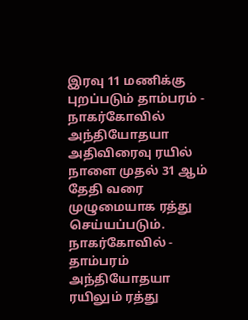இரவு 11 மணிக்கு புறப்படும் தாம்பரம் - நாகர்கோவில் அந்தியோதயா அதிவிரைவு ரயில் நாளை முதல் 31 ஆம் தேதி வரை முழுமையாக ரத்து செய்யப்படும். நாகர்கோவில் - தாம்பரம் அந்தியோதயா ரயிலும் ரத்து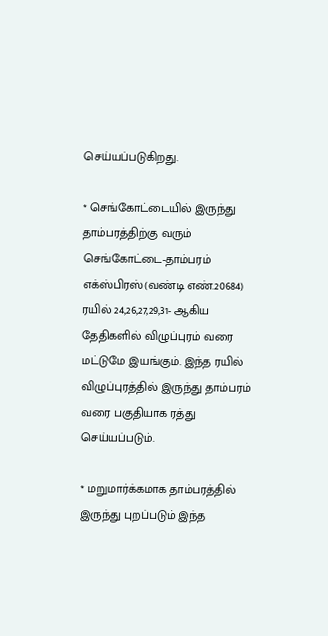செய்யப்படுகிறது.

* செங்கோட்டையில் இருந்து தாம்பரத்திற்கு வரும் செங்கோட்டை-தாம்பரம் எக்ஸ்பிரஸ்(வண்டி எண்.20684) ரயில் 24,26,27,29,31- ஆகிய தேதிகளில் விழுப்புரம் வரை மட்டுமே இயங்கும். இந்த ரயில் விழுப்புரத்தில் இருந்து தாம்பரம் வரை பகுதியாக ரத்து செய்யப்படும்.

* மறுமார்க்கமாக தாம்பரத்தில் இருந்து புறப்படும் இந்த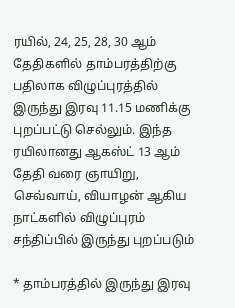ரயில், 24, 25, 28, 30 ஆம் தேதிகளில் தாம்பரத்திற்கு பதிலாக விழுப்புரத்தில் இருந்து இரவு 11.15 மணிக்கு புறப்பட்டு செல்லும். இந்த ரயிலானது ஆகஸ்ட் 13 ஆம் தேதி வரை ஞாயிறு, செவ்வாய், வியாழன் ஆகிய நாட்களில் விழுப்புரம் சந்திப்பில் இருந்து புறப்படும்

* தாம்பரத்தில் இருந்து இரவு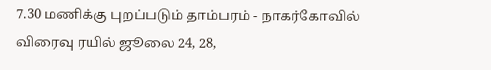7.30 மணிக்கு புறப்படும் தாம்பரம் - நாகர்கோவில் விரைவு ரயில் ஜூலை 24, 28,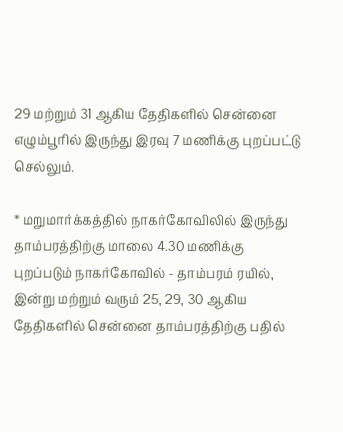29 மற்றும் 31 ஆகிய தேதிகளில் சென்னை எழும்பூரில் இருந்து இரவு 7 மணிக்கு புறப்பட்டு செல்லும்.

* மறுமார்க்கத்தில் நாகர்கோவிலில் இருந்து தாம்பரத்திற்கு மாலை 4.30 மணிக்கு புறப்படும் நாகர்கோவில் - தாம்பரம் ரயில், இன்று மற்றும் வரும் 25, 29, 30 ஆகிய தேதிகளில் சென்னை தாம்பரத்திற்கு பதில்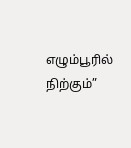எழும்பூரில் நிற்கும்”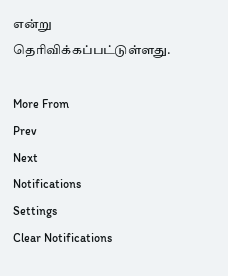என்று தெரிவிக்கப்பட்டுள்ளது.

More From
Prev
Next
Notifications
Settings
Clear Notifications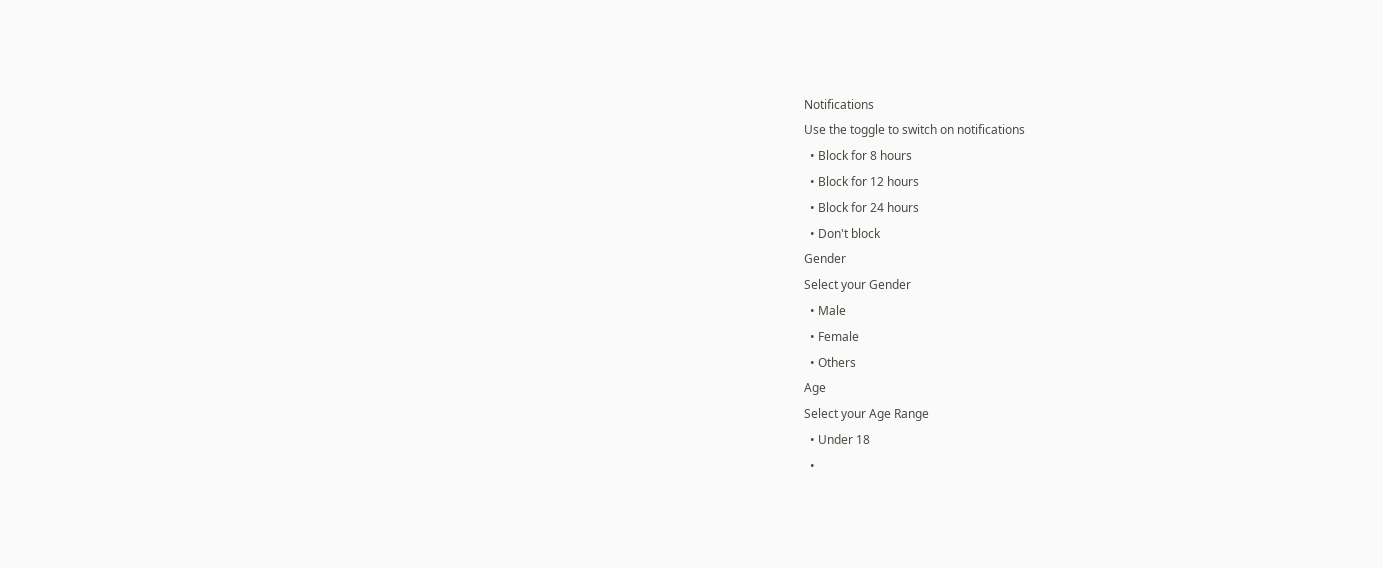Notifications
Use the toggle to switch on notifications
  • Block for 8 hours
  • Block for 12 hours
  • Block for 24 hours
  • Don't block
Gender
Select your Gender
  • Male
  • Female
  • Others
Age
Select your Age Range
  • Under 18
  •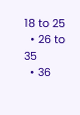18 to 25
  • 26 to 35
  • 36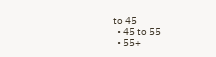to 45
  • 45 to 55
  • 55+